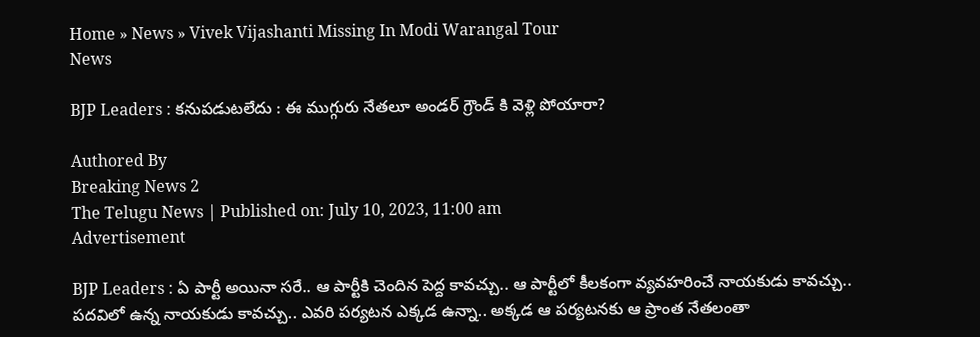Home » News » Vivek Vijashanti Missing In Modi Warangal Tour
News

BJP Leaders : కనుపడుటలేదు : ఈ ముగ్గురు నేతలూ అండర్ గ్రౌండ్ కి వెళ్లి పోయారా?

Authored By
Breaking News 2
The Telugu News | Published on: July 10, 2023, 11:00 am
Advertisement

BJP Leaders : ఏ పార్టీ అయినా సరే.. ఆ పార్టీకి చెందిన పెద్ద కావచ్చు.. ఆ పార్టీలో కీలకంగా వ్యవహరించే నాయకుడు కావచ్చు.. పదవిలో ఉన్న నాయకుడు కావచ్చు.. ఎవరి పర్యటన ఎక్కడ ఉన్నా.. అక్కడ ఆ పర్యటనకు ఆ ప్రాంత నేతలంతా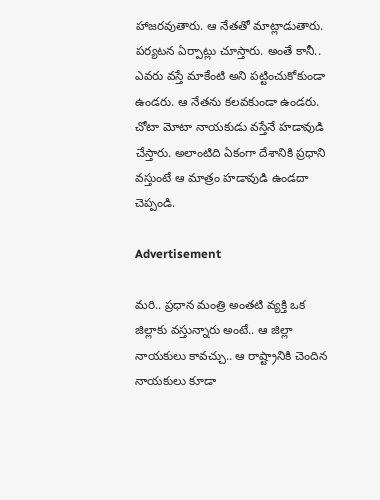హాజరవుతారు. ఆ నేతతో మాట్లాడుతారు. పర్యటన ఏర్పాట్లు చూస్తారు. అంతే కానీ.. ఎవరు వస్తే మాకేంటి అని పట్టించుకోకుండా ఉండరు. ఆ నేతను కలవకుండా ఉండరు. చోటా మోటా నాయకుడు వస్తేనే హడావుడి చేస్తారు. అలాంటిది ఏకంగా దేశానికి ప్రధాని వస్తుంటే ఆ మాత్రం హడావుడి ఉండదా చెప్పండి.

Advertisement

మరి.. ప్రధాన మంత్రి అంతటి వ్యక్తి ఒక జిల్లాకు వస్తున్నారు అంటే.. ఆ జిల్లా నాయకులు కావచ్చు.. ఆ రాష్ట్రానికి చెందిన నాయకులు కూడా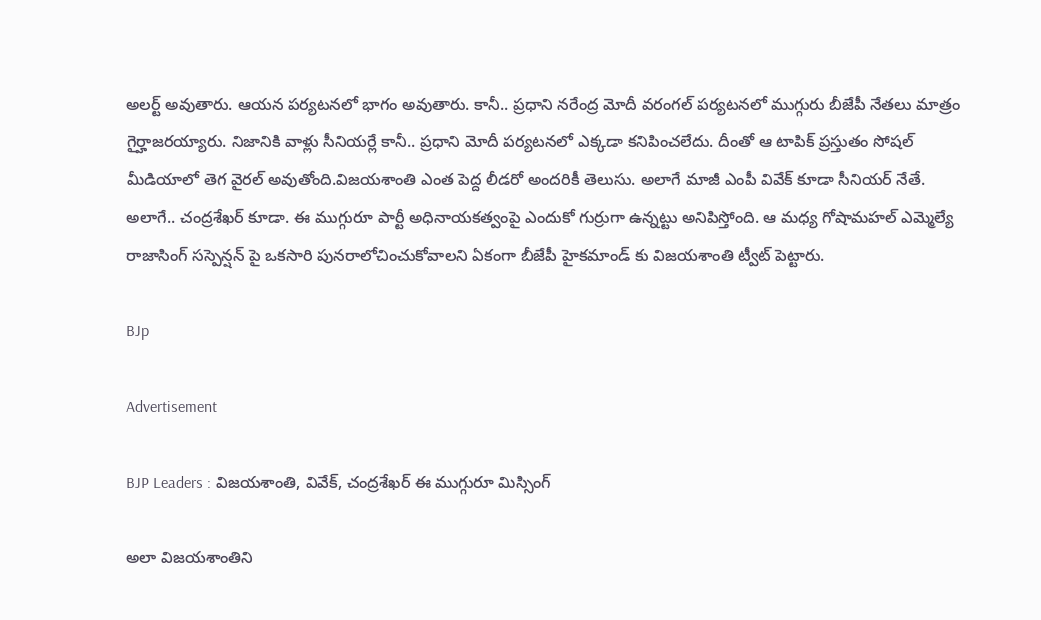అలర్ట్ అవుతారు. ఆయన పర్యటనలో భాగం అవుతారు. కానీ.. ప్రధాని నరేంద్ర మోదీ వరంగల్ పర్యటనలో ముగ్గురు బీజేపీ నేతలు మాత్రం గైర్హాజరయ్యారు. నిజానికి వాళ్లు సీనియర్లే కానీ.. ప్రధాని మోదీ పర్యటనలో ఎక్కడా కనిపించలేదు. దీంతో ఆ టాపిక్ ప్రస్తుతం సోషల్ మీడియాలో తెగ వైరల్ అవుతోంది.విజయశాంతి ఎంత పెద్ద లీడరో అందరికీ తెలుసు. అలాగే మాజీ ఎంపీ వివేక్ కూడా సీనియర్ నేతే. అలాగే.. చంద్రశేఖర్ కూడా. ఈ ముగ్గురూ పార్టీ అధినాయకత్వంపై ఎందుకో గుర్రుగా ఉన్నట్టు అనిపిస్తోంది. ఆ మధ్య గోషామహల్ ఎమ్మెల్యే రాజాసింగ్ సస్పెన్షన్ పై ఒకసారి పునరాలోచించుకోవాలని ఏకంగా బీజేపీ హైకమాండ్ కు విజయశాంతి ట్వీట్ పెట్టారు.

BJp

Advertisement

BJP Leaders : విజయశాంతి, వివేక్, చంద్రశేఖర్ ఈ ముగ్గురూ మిస్సింగ్

అలా విజయశాంతిని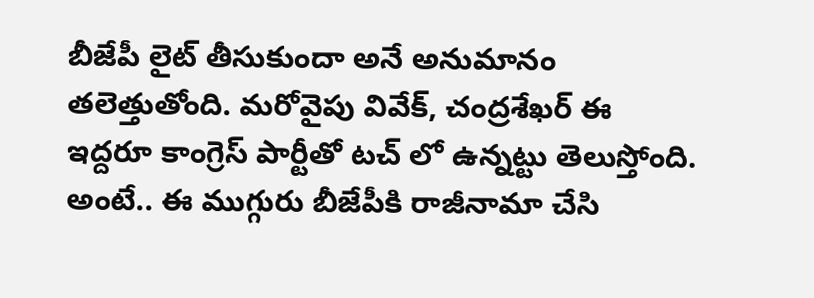బీజేపీ లైట్ తీసుకుందా అనే అనుమానం తలెత్తుతోంది. మరోవైపు వివేక్, చంద్రశేఖర్ ఈ ఇద్దరూ కాంగ్రెస్ పార్టీతో టచ్ లో ఉన్నట్టు తెలుస్తోంది. అంటే.. ఈ ముగ్గురు బీజేపీకి రాజీనామా చేసి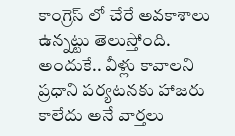కాంగ్రెస్ లో చేరే అవకాశాలు ఉన్నట్టు తెలుస్తోంది. అందుకే.. వీళ్లు కావాలని ప్రధాని పర్యటనకు హాజరు కాలేదు అనే వార్తలు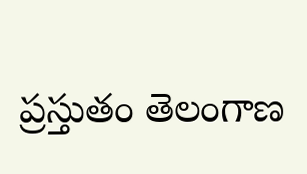ప్రస్తుతం తెలంగాణ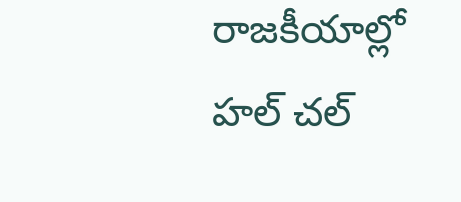రాజకీయాల్లో హల్ చల్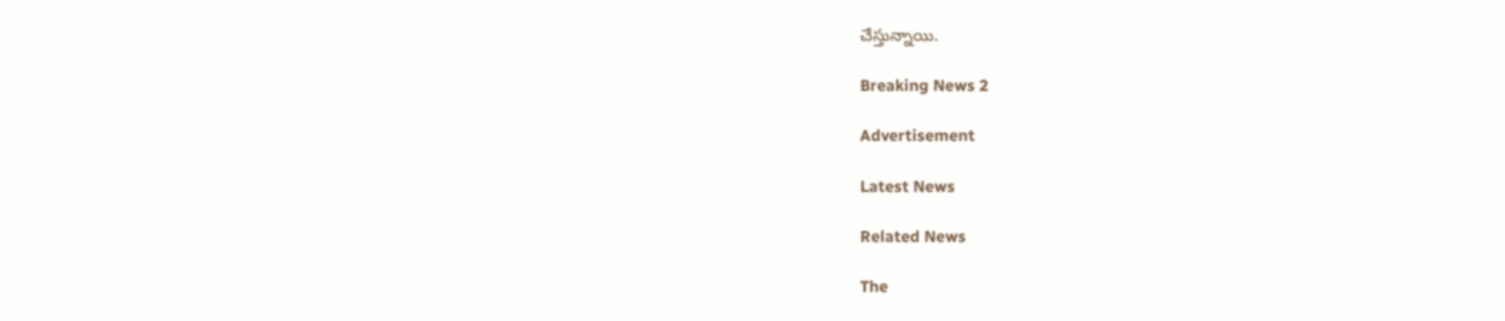చేస్తున్నాయి.

Breaking News 2

Advertisement

Latest News

Related News

The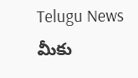Telugu News మీకు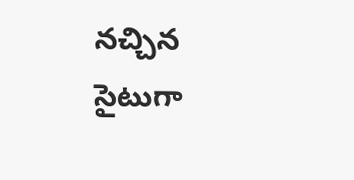నచ్చిన సైటుగా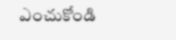ఎంచుకోండి